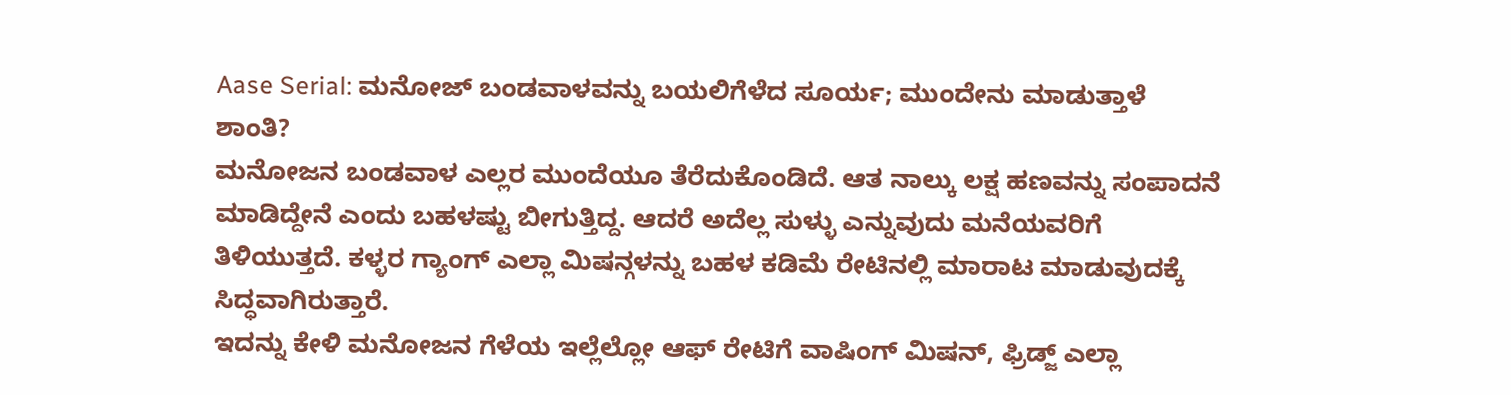Aase Serial: ಮನೋಜ್ ಬಂಡವಾಳವನ್ನು ಬಯಲಿಗೆಳೆದ ಸೂರ್ಯ; ಮುಂದೇನು ಮಾಡುತ್ತಾಳೆ ಶಾಂತಿ?
ಮನೋಜನ ಬಂಡವಾಳ ಎಲ್ಲರ ಮುಂದೆಯೂ ತೆರೆದುಕೊಂಡಿದೆ. ಆತ ನಾಲ್ಕು ಲಕ್ಷ ಹಣವನ್ನು ಸಂಪಾದನೆ ಮಾಡಿದ್ದೇನೆ ಎಂದು ಬಹಳಷ್ಟು ಬೀಗುತ್ತಿದ್ದ. ಆದರೆ ಅದೆಲ್ಲ ಸುಳ್ಳು ಎನ್ನುವುದು ಮನೆಯವರಿಗೆ ತಿಳಿಯುತ್ತದೆ. ಕಳ್ಳರ ಗ್ಯಾಂಗ್ ಎಲ್ಲಾ ಮಿಷನ್ಗಳನ್ನು ಬಹಳ ಕಡಿಮೆ ರೇಟಿನಲ್ಲಿ ಮಾರಾಟ ಮಾಡುವುದಕ್ಕೆ ಸಿದ್ಧವಾಗಿರುತ್ತಾರೆ.
ಇದನ್ನು ಕೇಳಿ ಮನೋಜನ ಗೆಳೆಯ ಇಲ್ಲೆಲ್ಲೋ ಆಫ್ ರೇಟಿಗೆ ವಾಷಿಂಗ್ ಮಿಷನ್, ಫ್ರಿಡ್ಜ್ ಎಲ್ಲಾ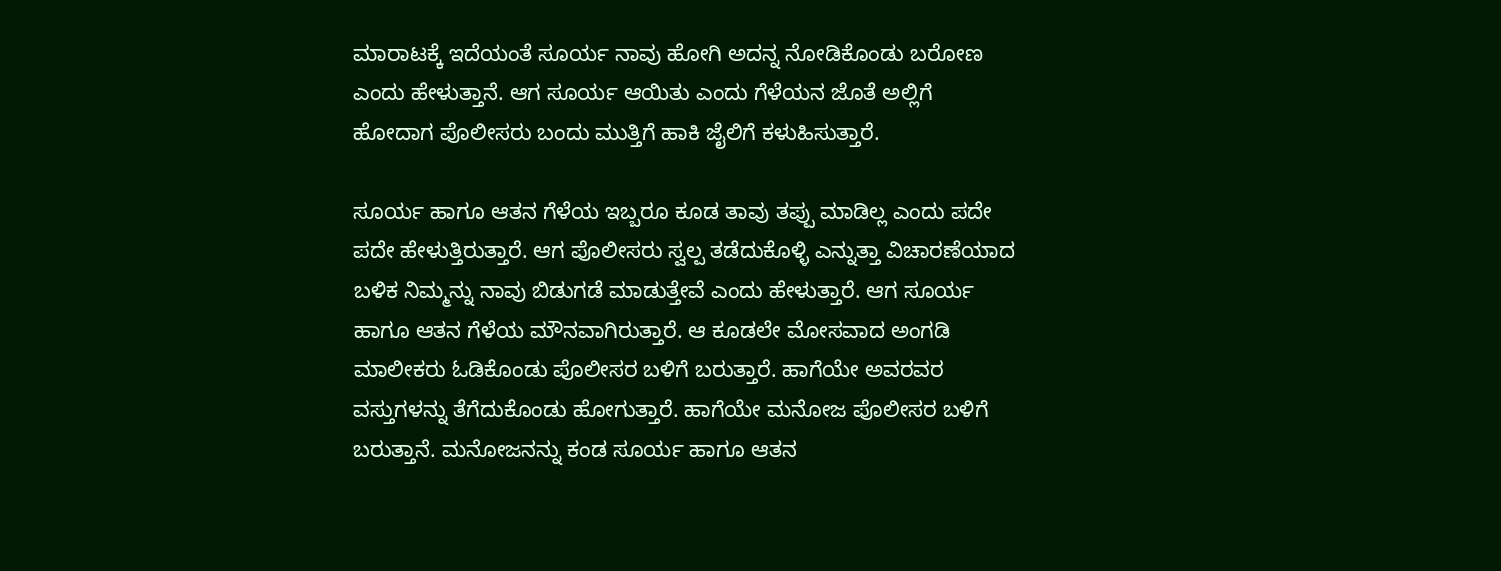ಮಾರಾಟಕ್ಕೆ ಇದೆಯಂತೆ ಸೂರ್ಯ ನಾವು ಹೋಗಿ ಅದನ್ನ ನೋಡಿಕೊಂಡು ಬರೋಣ ಎಂದು ಹೇಳುತ್ತಾನೆ. ಆಗ ಸೂರ್ಯ ಆಯಿತು ಎಂದು ಗೆಳೆಯನ ಜೊತೆ ಅಲ್ಲಿಗೆ ಹೋದಾಗ ಪೊಲೀಸರು ಬಂದು ಮುತ್ತಿಗೆ ಹಾಕಿ ಜೈಲಿಗೆ ಕಳುಹಿಸುತ್ತಾರೆ.

ಸೂರ್ಯ ಹಾಗೂ ಆತನ ಗೆಳೆಯ ಇಬ್ಬರೂ ಕೂಡ ತಾವು ತಪ್ಪು ಮಾಡಿಲ್ಲ ಎಂದು ಪದೇ ಪದೇ ಹೇಳುತ್ತಿರುತ್ತಾರೆ. ಆಗ ಪೊಲೀಸರು ಸ್ವಲ್ಪ ತಡೆದುಕೊಳ್ಳಿ ಎನ್ನುತ್ತಾ ವಿಚಾರಣೆಯಾದ ಬಳಿಕ ನಿಮ್ಮನ್ನು ನಾವು ಬಿಡುಗಡೆ ಮಾಡುತ್ತೇವೆ ಎಂದು ಹೇಳುತ್ತಾರೆ. ಆಗ ಸೂರ್ಯ ಹಾಗೂ ಆತನ ಗೆಳೆಯ ಮೌನವಾಗಿರುತ್ತಾರೆ. ಆ ಕೂಡಲೇ ಮೋಸವಾದ ಅಂಗಡಿ ಮಾಲೀಕರು ಓಡಿಕೊಂಡು ಪೊಲೀಸರ ಬಳಿಗೆ ಬರುತ್ತಾರೆ. ಹಾಗೆಯೇ ಅವರವರ ವಸ್ತುಗಳನ್ನು ತೆಗೆದುಕೊಂಡು ಹೋಗುತ್ತಾರೆ. ಹಾಗೆಯೇ ಮನೋಜ ಪೊಲೀಸರ ಬಳಿಗೆ ಬರುತ್ತಾನೆ. ಮನೋಜನನ್ನು ಕಂಡ ಸೂರ್ಯ ಹಾಗೂ ಆತನ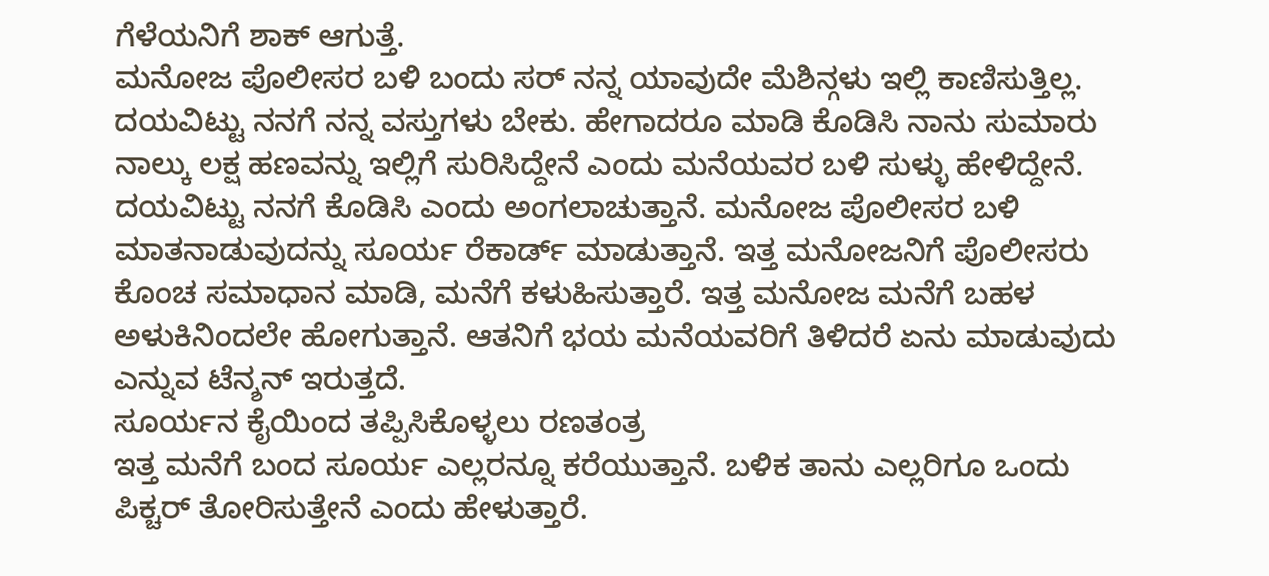ಗೆಳೆಯನಿಗೆ ಶಾಕ್ ಆಗುತ್ತೆ.
ಮನೋಜ ಪೊಲೀಸರ ಬಳಿ ಬಂದು ಸರ್ ನನ್ನ ಯಾವುದೇ ಮೆಶಿನ್ಗಳು ಇಲ್ಲಿ ಕಾಣಿಸುತ್ತಿಲ್ಲ. ದಯವಿಟ್ಟು ನನಗೆ ನನ್ನ ವಸ್ತುಗಳು ಬೇಕು. ಹೇಗಾದರೂ ಮಾಡಿ ಕೊಡಿಸಿ ನಾನು ಸುಮಾರು ನಾಲ್ಕು ಲಕ್ಷ ಹಣವನ್ನು ಇಲ್ಲಿಗೆ ಸುರಿಸಿದ್ದೇನೆ ಎಂದು ಮನೆಯವರ ಬಳಿ ಸುಳ್ಳು ಹೇಳಿದ್ದೇನೆ. ದಯವಿಟ್ಟು ನನಗೆ ಕೊಡಿಸಿ ಎಂದು ಅಂಗಲಾಚುತ್ತಾನೆ. ಮನೋಜ ಪೊಲೀಸರ ಬಳಿ ಮಾತನಾಡುವುದನ್ನು ಸೂರ್ಯ ರೆಕಾರ್ಡ್ ಮಾಡುತ್ತಾನೆ. ಇತ್ತ ಮನೋಜನಿಗೆ ಪೊಲೀಸರು ಕೊಂಚ ಸಮಾಧಾನ ಮಾಡಿ, ಮನೆಗೆ ಕಳುಹಿಸುತ್ತಾರೆ. ಇತ್ತ ಮನೋಜ ಮನೆಗೆ ಬಹಳ ಅಳುಕಿನಿಂದಲೇ ಹೋಗುತ್ತಾನೆ. ಆತನಿಗೆ ಭಯ ಮನೆಯವರಿಗೆ ತಿಳಿದರೆ ಏನು ಮಾಡುವುದು ಎನ್ನುವ ಟೆನ್ಶನ್ ಇರುತ್ತದೆ.
ಸೂರ್ಯನ ಕೈಯಿಂದ ತಪ್ಪಿಸಿಕೊಳ್ಳಲು ರಣತಂತ್ರ
ಇತ್ತ ಮನೆಗೆ ಬಂದ ಸೂರ್ಯ ಎಲ್ಲರನ್ನೂ ಕರೆಯುತ್ತಾನೆ. ಬಳಿಕ ತಾನು ಎಲ್ಲರಿಗೂ ಒಂದು ಪಿಕ್ಚರ್ ತೋರಿಸುತ್ತೇನೆ ಎಂದು ಹೇಳುತ್ತಾರೆ.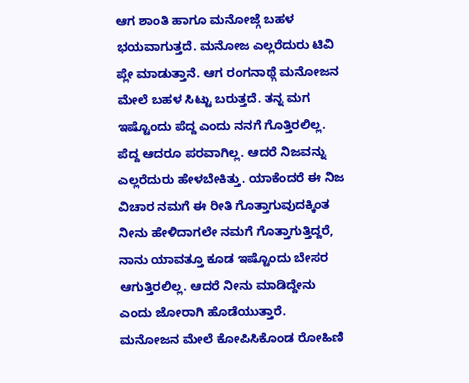ಆಗ ಶಾಂತಿ ಹಾಗೂ ಮನೋಜ್ಗೆ ಬಹಳ ಭಯವಾಗುತ್ತದೆ. ಮನೋಜ ಎಲ್ಲರೆದುರು ಟಿವಿ ಪ್ಲೇ ಮಾಡುತ್ತಾನೆ. ಆಗ ರಂಗನಾಥ್ಗೆ ಮನೋಜನ ಮೇಲೆ ಬಹಳ ಸಿಟ್ಟು ಬರುತ್ತದೆ. ತನ್ನ ಮಗ ಇಷ್ಟೊಂದು ಪೆದ್ದ ಎಂದು ನನಗೆ ಗೊತ್ತಿರಲಿಲ್ಲ. ಪೆದ್ದ ಆದರೂ ಪರವಾಗಿಲ್ಲ. ಆದರೆ ನಿಜವನ್ನು ಎಲ್ಲರೆದುರು ಹೇಳಬೇಕಿತ್ತು. ಯಾಕೆಂದರೆ ಈ ನಿಜ ವಿಚಾರ ನಮಗೆ ಈ ರೀತಿ ಗೊತ್ತಾಗುವುದಕ್ಕಿಂತ ನೀನು ಹೇಳಿದಾಗಲೇ ನಮಗೆ ಗೊತ್ತಾಗುತ್ತಿದ್ದರೆ, ನಾನು ಯಾವತ್ತೂ ಕೂಡ ಇಷ್ಟೊಂದು ಬೇಸರ ಆಗುತ್ತಿರಲಿಲ್ಲ. ಆದರೆ ನೀನು ಮಾಡಿದ್ದೇನು ಎಂದು ಜೋರಾಗಿ ಹೊಡೆಯುತ್ತಾರೆ.
ಮನೋಜನ ಮೇಲೆ ಕೋಪಿಸಿಕೊಂಡ ರೋಹಿಣಿ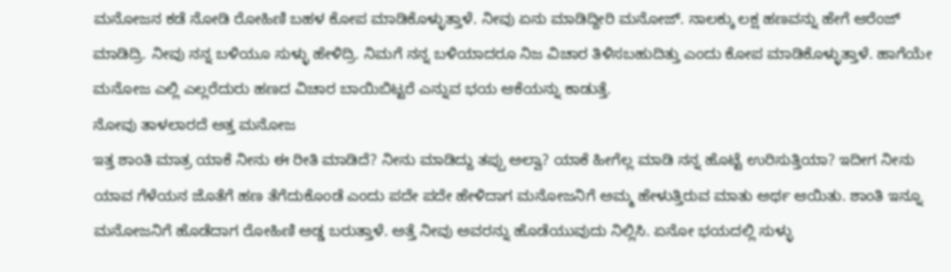ಮನೋಜನ ಕಡೆ ನೋಡಿ ರೋಹಿಣಿ ಬಹಳ ಕೋಪ ಮಾಡಿಕೊಳ್ಳುತ್ತಾಳೆ. ನೀವು ಏನು ಮಾಡಿದ್ದೀರಿ ಮನೋಜ್. ನಾಲಕ್ಕು ಲಕ್ಷ ಹಣವನ್ನು ಹೇಗೆ ಆರೆಂಜ್ ಮಾಡಿದ್ರಿ. ನೀವು ನನ್ನ ಬಳಿಯೂ ಸುಳ್ಳು ಹೇಳಿದ್ರಿ. ನಿಮಗೆ ನನ್ನ ಬಳಿಯಾದರೂ ನಿಜ ವಿಚಾರ ತಿಳಿಸಬಹುದಿತ್ತು ಎಂದು ಕೋಪ ಮಾಡಿಕೊಳ್ಳುತ್ತಾಳೆ. ಹಾಗೆಯೇ ಮನೋಜ ಎಲ್ಲಿ ಎಲ್ಲರೆದುರು ಹಣದ ವಿಚಾರ ಬಾಯಿಬಿಟ್ಟರೆ ಎನ್ನುವ ಭಯ ಆಕೆಯನ್ನು ಕಾಡುತ್ತೆ.
ನೋವು ತಾಳಲಾರದೆ ಅತ್ತ ಮನೋಜ
ಇತ್ತ ಶಾಂತಿ ಮಾತ್ರ ಯಾಕೆ ನೀನು ಈ ರೀತಿ ಮಾಡಿದೆ? ನೀನು ಮಾಡಿದ್ದು ತಪ್ಪು ಅಲ್ವಾ? ಯಾಕೆ ಹೀಗೆಲ್ಲ ಮಾಡಿ ನನ್ನ ಹೊಟ್ಟೆ ಉರಿಸುತ್ತಿಯಾ? ಇದೀಗ ನೀನು ಯಾವ ಗೆಳೆಯನ ಜೊತೆಗೆ ಹಣ ತೆಗೆದುಕೊಂಡೆ ಎಂದು ಪದೇ ಪದೇ ಹೇಳಿದಾಗ ಮನೋಜನಿಗೆ ಅಮ್ಮ ಹೇಳುತ್ತಿರುವ ಮಾತು ಅರ್ಥ ಆಯಿತು. ಶಾಂತಿ ಇನ್ನೂ ಮನೋಜನಿಗೆ ಹೊಡೆದಾಗ ರೋಹಿಣಿ ಅಡ್ಡ ಬರುತ್ತಾಳೆ. ಅತ್ತೆ ನೀವು ಅವರನ್ನು ಹೊಡೆಯುವುದು ನಿಲ್ಲಿಸಿ. ಏನೋ ಭಯದಲ್ಲಿ ಸುಳ್ಳು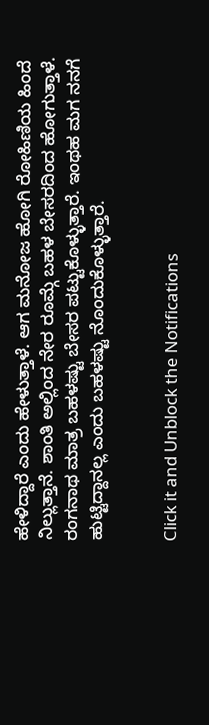ಹೇಳಿದ್ದಾರೆ ಎಂದು ಹೇಳುತ್ತಾಳೆ. ಆಗ ಮನೋಜ ಹೋಗಿ ರೋಹಿಣಿಯ ಹಿಂದೆ ನಿಲ್ಲುತ್ತಾನೆ. ಶಾಂತಿ ಅಲ್ಲಿಂದ ನೇರ ರೂಮ್ಗೆ ಬಹಳ ಬೇಸರದಿಂದ ಹೋಗುತ್ತಾಳೆ. ರಂಗನಾಥ ಮಾತ್ರ ಬಹಳಷ್ಟು ಬೇಸರ ಪಟ್ಟುಕೊಳ್ಳುತ್ತಾರೆ. ಇಂಥಹ ಮಗ ನನಗೆ ಹುಟ್ಟಿದ್ದಾನಲ್ಲ ಎಂದು ಬಹಳಷ್ಟು ನೊಂದುಕೊಳ್ಳುತ್ತಾರೆ.


Click it and Unblock the Notifications